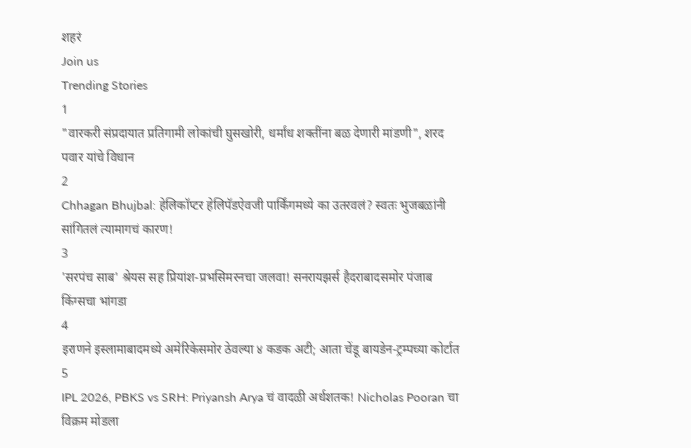शहरं
Join us
Trending Stories
1
"वारकरी संप्रदायात प्रतिगामी लोकांची घुसखोरी, धर्मांध शक्तींना बळ देणारी मांडणी", शरद पवार यांचे विधान
2
Chhagan Bhujbal: हेलिकॉप्टर हेलिपॅडऐवजी पार्किंगमध्ये का उतरवलं? स्वतः भुजबळांनी सांगितलं त्यामागचं कारण!
3
'सरपंच साब' श्रेयस सह प्रियांश-प्रभसिमरनचा जलवा! सनरायझर्स हैदराबादसमोर पंजाब किंग्सचा भांगडा
4
इराणने इस्लामाबादमध्ये अमेरिकेसमोर ठेवल्या ४ कडक अटी; आता चेंडू बायडेन-ट्रम्पच्या कोर्टात
5
IPL 2026, PBKS vs SRH: Priyansh Arya चं वादळी अर्धशतक! Nicholas Pooran चा विक्रम मोडला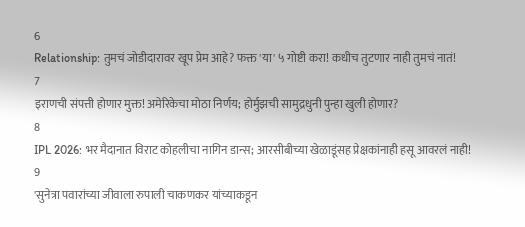6
Relationship: तुमचं जोडीदारावर खूप प्रेम आहे? फक्त 'या' ५ गोष्टी करा! कधीच तुटणार नाही तुमचं नातं!
7
इराणची संपत्ती होणार मुक्त! अमेरिकेचा मोठा निर्णय; होर्मुझची सामुद्रधुनी पुन्हा खुली होणार?
8
IPL 2026: भर मैदानात विराट कोहलीचा नागिन डान्स; आरसीबीच्या खेळाडूंसह प्रेक्षकांनाही हसू आवरलं नाही!
9
'सुनेत्रा पवारांच्या जीवाला रुपाली चाकणकर यांच्याकडून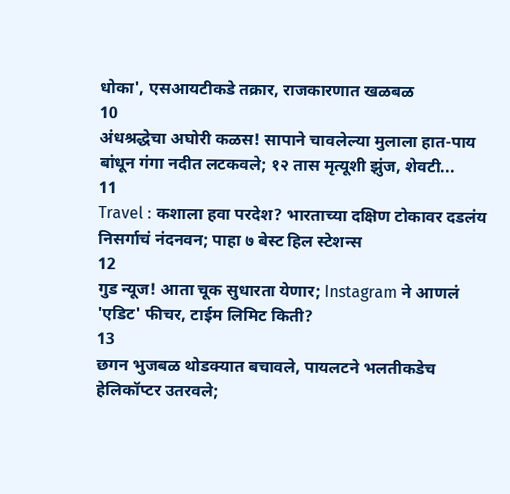धोका', एसआयटीकडे तक्रार, राजकारणात खळबळ
10
अंधश्रद्धेचा अघोरी कळस! सापाने चावलेल्या मुलाला हात-पाय बांधून गंगा नदीत लटकवले; १२ तास मृत्यूशी झुंज, शेवटी...
11
Travel : कशाला हवा परदेश? भारताच्या दक्षिण टोकावर दडलंय निसर्गाचं नंदनवन; पाहा ७ बेस्ट हिल स्टेशन्स
12
गुड न्यूज! आता चूक सुधारता येणार; Instagram ने आणलं 'एडिट' फीचर, टाईम लिमिट किती?
13
छगन भुजबळ थोडक्यात बचावले, पायलटने भलतीकडेच हेलिकॉप्टर उतरवले;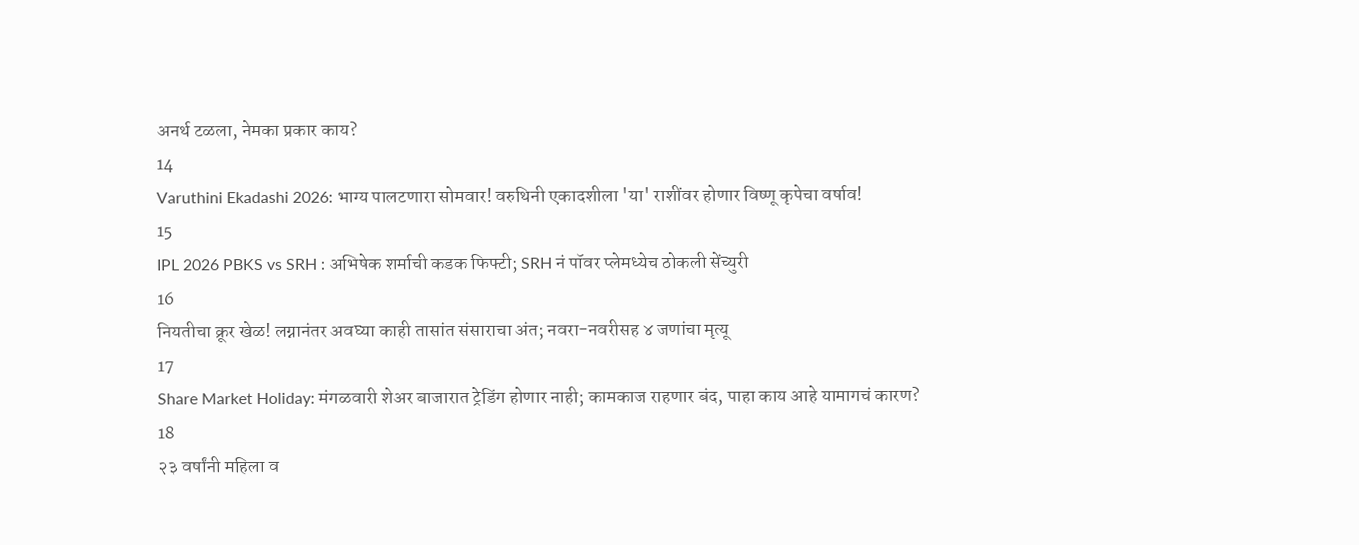अनर्थ टळला, नेमका प्रकार काय?
14
Varuthini Ekadashi 2026: भाग्य पालटणारा सोमवार! वरुथिनी एकादशीला 'या' राशींवर होणार विष्णू कृपेचा वर्षाव!
15
IPL 2026 PBKS vs SRH : अभिषेक शर्माची कडक फिफ्टी; SRH नं पॉवर प्लेमध्येच ठोकली सेंच्युरी
16
नियतीचा क्रूर खेळ! लग्नानंतर अवघ्या काही तासांत संसाराचा अंत; नवरा-नवरीसह ४ जणांचा मृत्यू
17
Share Market Holiday: मंगळवारी शेअर बाजारात ट्रेडिंग होणार नाही; कामकाज राहणार बंद, पाहा काय आहे यामागचं कारण?
18
२३ वर्षांनी महिला व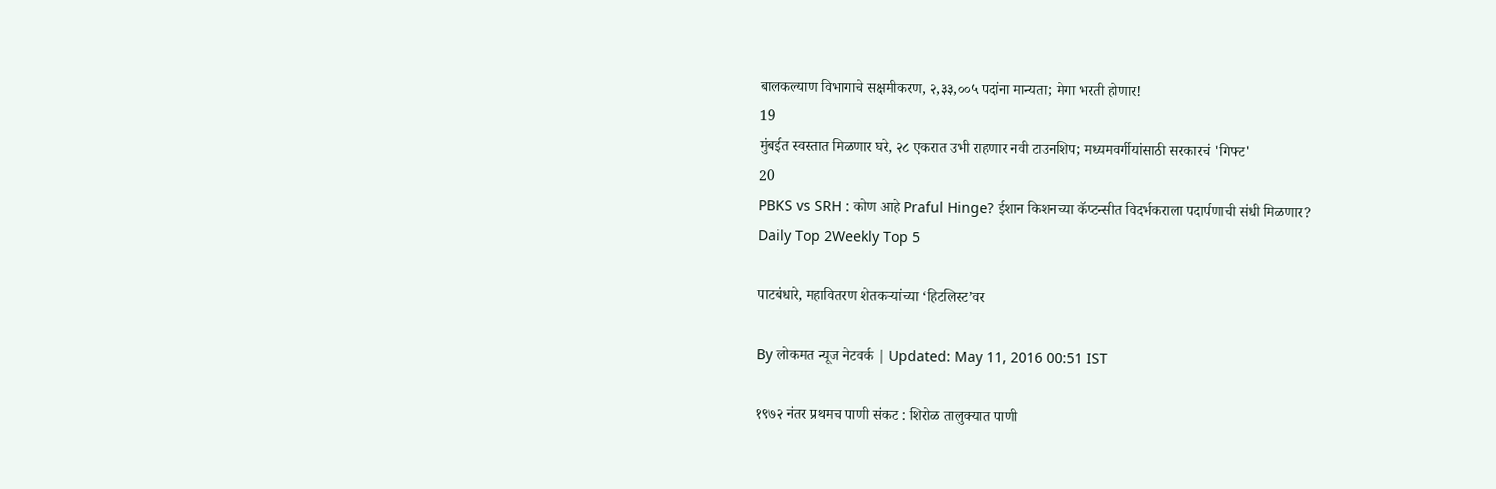बालकल्याण विभागाचे सक्षमीकरण, २,३३,००५ पदांना मान्यता; मेगा भरती होणार!
19
मुंबईत स्वस्तात मिळणार घरे, २८ एकरात उभी राहणार नवी टाउनशिप; मध्यमवर्गीयांसाठी सरकारचं 'गिफ्ट'
20
PBKS vs SRH : कोण आहे Praful Hinge? ईशान किशनच्या कॅप्टन्सीत विदर्भकराला पदार्पणाची संधी मिळणार?
Daily Top 2Weekly Top 5

पाटबंधारे, महावितरण शेतकऱ्यांच्या ‘हिटलिस्ट’वर

By लोकमत न्यूज नेटवर्क | Updated: May 11, 2016 00:51 IST

१९७२ नंतर प्रथमच पाणी संकट : शिरोळ तालुक्यात पाणी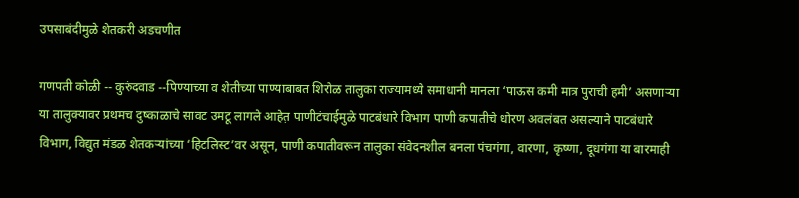उपसाबंदीमुळे शेतकरी अडचणीत

गणपती कोळी -- कुरुंदवाड --पिण्याच्या व शेतीच्या पाण्याबाबत शिरोळ तालुका राज्यामध्ये समाधानी मानला ‘पाऊस कमी मात्र पुराची हमी’ असणाऱ्या या तालुक्यावर प्रथमच दुष्काळाचे सावट उमटू लागले आहेत़ पाणीटंचाईमुळे पाटबंधारे विभाग पाणी कपातीचे धोरण अवलंबत असल्याने पाटबंधारे विभाग, विद्युत मंडळ शेतकऱ्यांच्या ‘हिटलिस्ट’वर असून, पाणी कपातीवरून तालुका संवेदनशील बनला पंचगंगा, वारणा, कृष्णा, दूधगंगा या बारमाही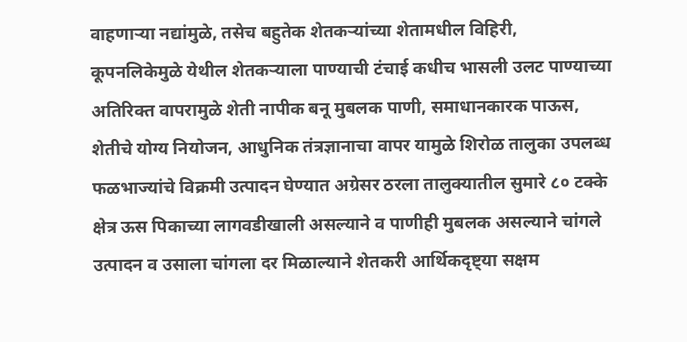वाहणाऱ्या नद्यांमुळे, तसेच बहुतेक शेतकऱ्यांच्या शेतामधील विहिरी, कूपनलिकेमुळे येथील शेतकऱ्याला पाण्याची टंचाई कधीच भासली उलट पाण्याच्या अतिरिक्त वापरामुळे शेती नापीक बनू मुबलक पाणी, समाधानकारक पाऊस, शेतीचे योग्य नियोजन, आधुनिक तंत्रज्ञानाचा वापर यामुळे शिरोळ तालुका उपलब्ध फळभाज्यांचे विक्रमी उत्पादन घेण्यात अग्रेसर ठरला तालुक्यातील सुमारे ८० टक्के क्षेत्र ऊस पिकाच्या लागवडीखाली असल्याने व पाणीही मुबलक असल्याने चांगले उत्पादन व उसाला चांगला दर मिळाल्याने शेतकरी आर्थिकदृष्ट्या सक्षम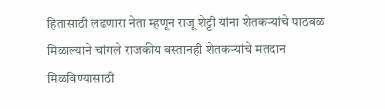हितासाठी लढणारा नेता म्हणून राजू शेट्टी यांना शेतकऱ्यांचे पाठबळ मिळाल्याने चांगले राजकीय बस्तानही शेतकऱ्यांचे मतदान मिळविण्यासाठी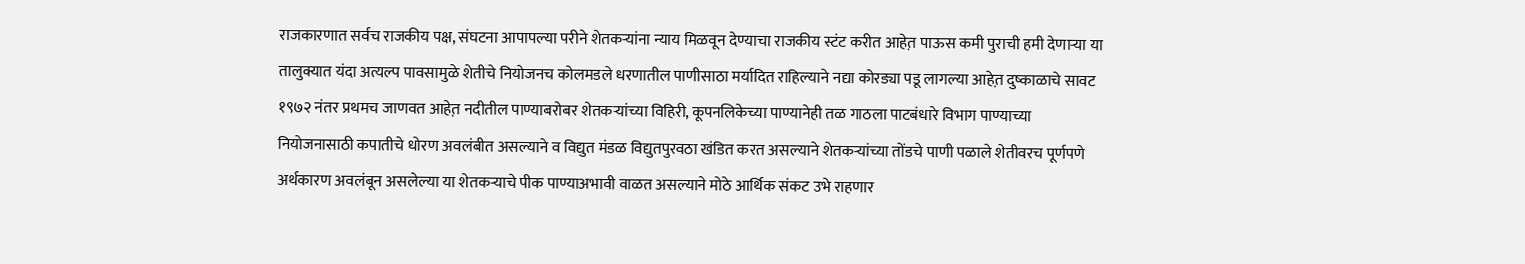राजकारणात सर्वच राजकीय पक्ष, संघटना आपापल्या परीने शेतकऱ्यांना न्याय मिळवून देण्याचा राजकीय स्टंट करीत आहेत़ पाऊस कमी पुराची हमी देणाऱ्या या तालुक्यात यंदा अत्यल्प पावसामुळे शेतीचे नियोजनच कोलमडले धरणातील पाणीसाठा मर्यादित राहिल्याने नद्या कोरड्या पडू लागल्या आहेत़ दुष्काळाचे सावट १९७२ नंतर प्रथमच जाणवत आहेत़ नदीतील पाण्याबरोबर शेतकऱ्यांच्या विहिरी, कूपनलिकेच्या पाण्यानेही तळ गाठला पाटबंधारे विभाग पाण्याच्या नियोजनासाठी कपातीचे धोरण अवलंबीत असल्याने व विद्युत मंडळ विद्युतपुरवठा खंडित करत असल्याने शेतकऱ्यांच्या तोंडचे पाणी पळाले शेतीवरच पूर्णपणे अर्थकारण अवलंबून असलेल्या या शेतकऱ्याचे पीक पाण्याअभावी वाळत असल्याने मोठे आर्थिक संकट उभे राहणार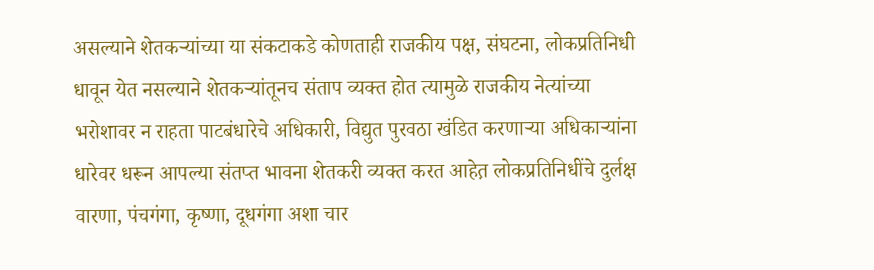असल्याने शेतकऱ्यांच्या या संकटाकडे कोणताही राजकीय पक्ष, संघटना, लोकप्रतिनिधी धावून येत नसल्याने शेतकऱ्यांतूनच संताप व्यक्त होत त्यामुळे राजकीय नेत्यांच्या भरोशावर न राहता पाटबंधारेचे अधिकारी, विद्युत पुरवठा खंडित करणाऱ्या अधिकाऱ्यांना धारेवर धरून आपल्या संतप्त भावना शेतकरी व्यक्त करत आहेत़ लोकप्रतिनिधींचे दुर्लक्ष वारणा, पंचगंगा, कृष्णा, दूधगंगा अशा चार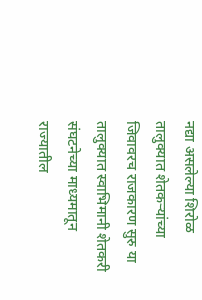नद्या असलेल्या शिरोळ तालुक्यात शेतकऱ्यांच्या जिवावरच राजकारण सुरु या तालुक्यात स्वाभिमानी शेतकरी संघटनेच्या माध्यमातून राज्यातील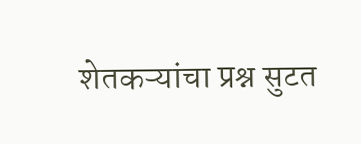शेतकऱ्यांचा प्रश्न सुटत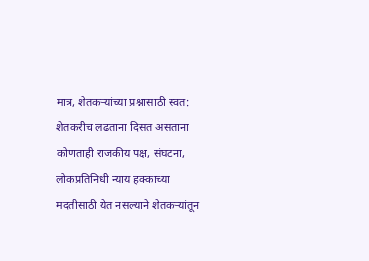मात्र, शेतकऱ्यांच्या प्रश्नासाठी स्वत: शेतकरीच लढताना दिसत असताना कोणताही राजकीय पक्ष, संघटना, लोकप्रतिनिधी न्याय हक्काच्या मदतीसाठी येत नसल्याने शेतकऱ्यांतून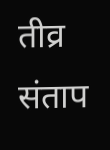तीव्र संताप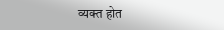व्यक्त होत